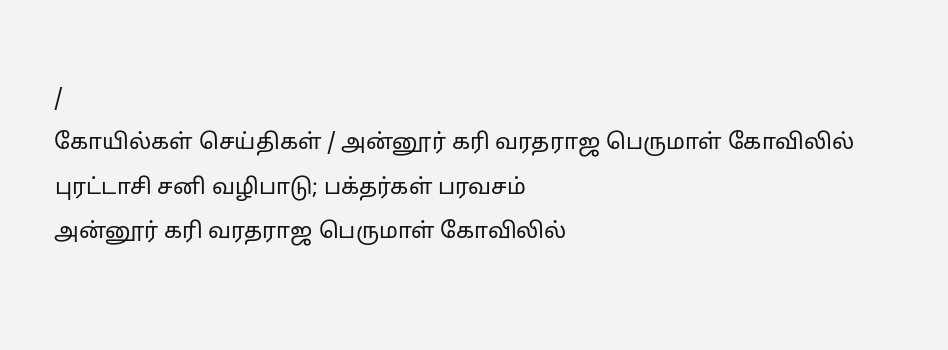/
கோயில்கள் செய்திகள் / அன்னூர் கரி வரதராஜ பெருமாள் கோவிலில் புரட்டாசி சனி வழிபாடு; பக்தர்கள் பரவசம்
அன்னூர் கரி வரதராஜ பெருமாள் கோவிலில்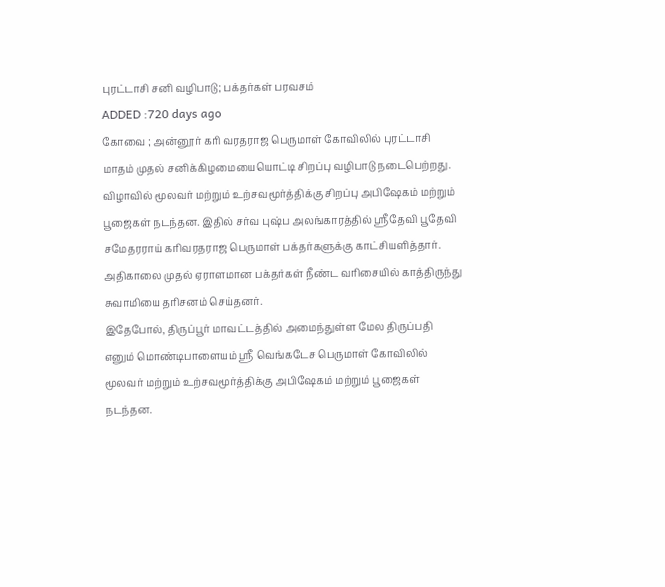புரட்டாசி சனி வழிபாடு; பக்தர்கள் பரவசம்
ADDED :720 days ago
கோவை ; அன்னூர் கரி வரதராஜ பெருமாள் கோவிலில் புரட்டாசி மாதம் முதல் சனிக்கிழமையையொட்டி சிறப்பு வழிபாடு நடைபெற்றது. விழாவில் மூலவர் மற்றும் உற்சவமூர்த்திக்கு சிறப்பு அபிஷேகம் மற்றும் பூஜைகள் நடந்தன. இதில் சர்வ புஷ்ப அலங்காரத்தில் ஸ்ரீதேவி பூதேவி சமேதரராய் கரிவரதராஜ பெருமாள் பக்தர்களுக்கு காட்சியளித்தார். அதிகாலை முதல் ஏராளமான பக்தர்கள் நீண்ட வரிசையில் காத்திருந்து சுவாமியை தரிசனம் செய்தனர்.
இதேபோல், திருப்பூர் மாவட்டத்தில் அமைந்துள்ள மேல திருப்பதி எனும் மொண்டிபாளையம் ஸ்ரீ வெங்கடேச பெருமாள் கோவிலில் மூலவர் மற்றும் உற்சவமூர்த்திக்கு அபிஷேகம் மற்றும் பூஜைகள் நடந்தன.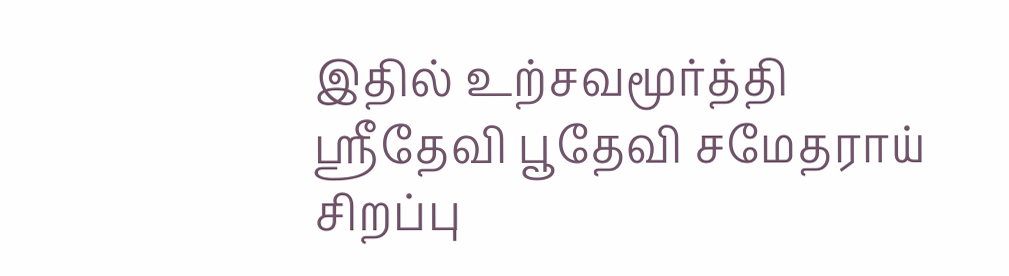இதில் உற்சவமூர்த்தி ஸ்ரீதேவி பூதேவி சமேதராய் சிறப்பு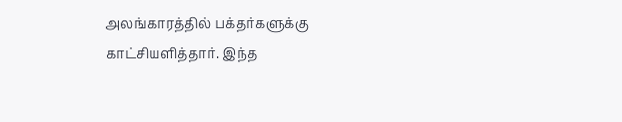அலங்காரத்தில் பக்தர்களுக்கு காட்சியளித்தார். இந்த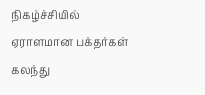நிகழ்ச்சியில் ஏராளமான பக்தர்கள் கலந்து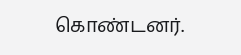கொண்டனர்.